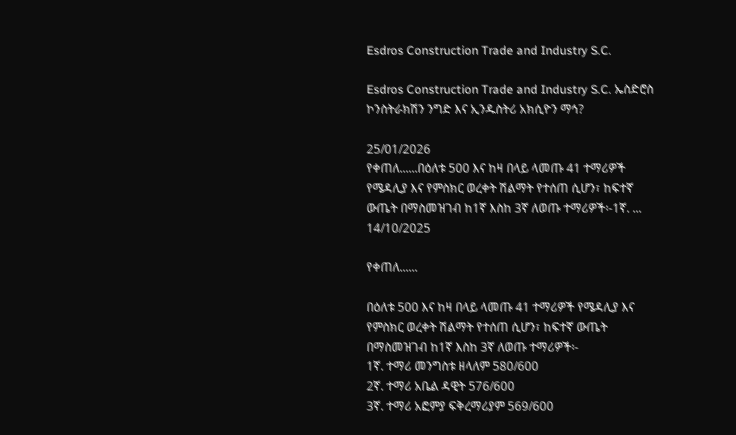Esdros Construction Trade and Industry S.C.

Esdros Construction Trade and Industry S.C. ኤስድሮስ ኮንስትራክሽን ንግድ እና ኢንዱስትሪ አክሲዮን ማኅ?

25/01/2026
የቀጠለ......በዕለቱ 500 እና ከዛ በላይ ላመጡ 41 ተማሪዎች የሜዳሊያ እና የምስክር ወረቀት ሽልማት የተሰጠ ሲሆን፣ ከፍተኛ ውጤት በማስመዝገብ ከ1ኛ እስከ 3ኛ ለወጡ ተማሪዎች፡-1ኛ. ...
14/10/2025

የቀጠለ......

በዕለቱ 500 እና ከዛ በላይ ላመጡ 41 ተማሪዎች የሜዳሊያ እና የምስክር ወረቀት ሽልማት የተሰጠ ሲሆን፣ ከፍተኛ ውጤት በማስመዝገብ ከ1ኛ እስከ 3ኛ ለወጡ ተማሪዎች፡-
1ኛ. ተማሪ መንግስቱ ዘላለም 580/600
2ኛ. ተማሪ አቤል ዳዊት 576/600
3ኛ. ተማሪ አፎምያ ፍቅረማሪያም 569/600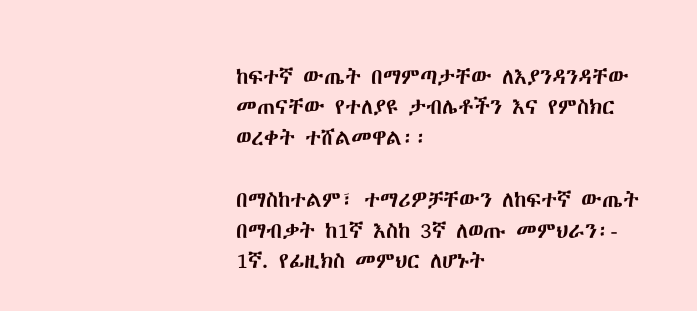ከፍተኛ ውጤት በማምጣታቸው ለእያንዳንዳቸው መጠናቸው የተለያዩ ታብሌቶችን እና የምስክር ወረቀት ተሸልመዋል፡፡

በማስከተልም፣ ተማሪዎቻቸውን ለከፍተኛ ውጤት በማብቃት ከ1ኛ እስከ 3ኛ ለወጡ መምህራን፡-
1ኛ. የፊዚክስ መምህር ለሆኑት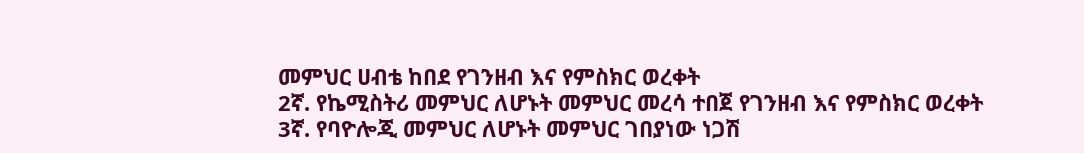መምህር ሀብቴ ከበደ የገንዘብ እና የምስክር ወረቀት
2ኛ. የኬሚስትሪ መምህር ለሆኑት መምህር መረሳ ተበጀ የገንዘብ እና የምስክር ወረቀት
3ኛ. የባዮሎጂ መምህር ለሆኑት መምህር ገበያነው ነጋሽ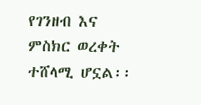የገንዘብ እና ምስክር ወረቀት ተሸላሚ ሆኗል፡፡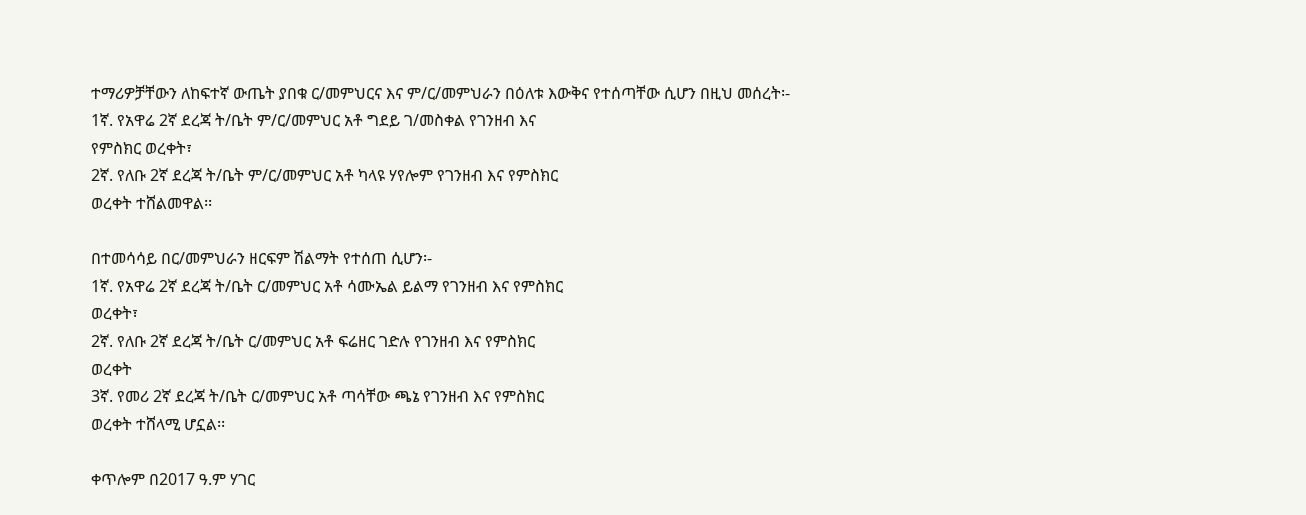ተማሪዎቻቸውን ለከፍተኛ ውጤት ያበቁ ር/መምህርና እና ም/ር/መምህራን በዕለቱ እውቅና የተሰጣቸው ሲሆን በዚህ መሰረት፡-
1ኛ. የአዋሬ 2ኛ ደረጃ ት/ቤት ም/ር/መምህር አቶ ግደይ ገ/መስቀል የገንዘብ እና
የምስክር ወረቀት፣
2ኛ. የለቡ 2ኛ ደረጃ ት/ቤት ም/ር/መምህር አቶ ካላዩ ሃየሎም የገንዘብ እና የምስክር
ወረቀት ተሸልመዋል፡፡

በተመሳሳይ በር/መምህራን ዘርፍም ሽልማት የተሰጠ ሲሆን፡-
1ኛ. የአዋሬ 2ኛ ደረጃ ት/ቤት ር/መምህር አቶ ሳሙኤል ይልማ የገንዘብ እና የምስክር
ወረቀት፣
2ኛ. የለቡ 2ኛ ደረጃ ት/ቤት ር/መምህር አቶ ፍሬዘር ገድሉ የገንዘብ እና የምስክር
ወረቀት
3ኛ. የመሪ 2ኛ ደረጃ ት/ቤት ር/መምህር አቶ ጣሳቸው ጫኔ የገንዘብ እና የምስክር
ወረቀት ተሸላሚ ሆኗል፡፡

ቀጥሎም በ2017 ዓ.ም ሃገር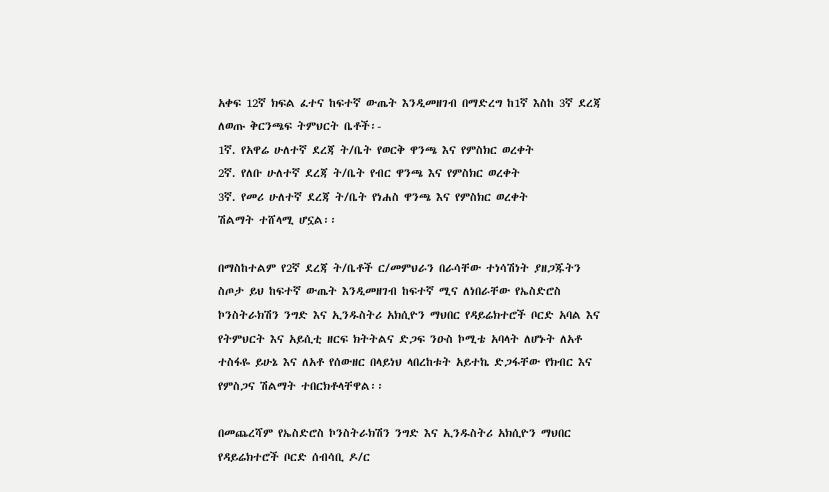አቀፍ 12ኛ ክፍል ፈተና ከፍተኛ ውጤት እንዲመዘገብ በማድረግ ከ1ኛ እስከ 3ኛ ደረጃ ለወጡ ቅርንጫፍ ትምህርት ቤቶች፡-
1ኛ. የአዋሬ ሁለተኛ ደረጃ ት/ቤት የወርቅ ዋንጫ እና የምስክር ወረቀት
2ኛ. የለቡ ሁለተኛ ደረጃ ት/ቤት የብር ዋንጫ እና የምስክር ወረቀት
3ኛ. የመሪ ሁለተኛ ደረጃ ት/ቤት የነሐስ ዋንጫ እና የምስክር ወረቀት
ሽልማት ተሸላሚ ሆኗል፡፡

በማስከተልም የ2ኛ ደረጃ ት/ቤቶች ር/መምህራን በራሳቸው ተነሳሽነት ያዘጋጁትን ስጦታ ይህ ከፍተኛ ውጤት እንዲመዘገብ ከፍተኛ ሚና ለነበራቸው የኤስድሮስ ኮንስትራክሽን ንግድ እና ኢንዱስትሪ አክሲዮን ማህበር የዳይሬክተሮች ቦርድ አባል እና የትምህርት እና አይሲቲ ዘርፍ ክትትልና ድጋፍ ንዑስ ኮሚቴ አባላት ለሆኑት ለአቶ ተስፋዬ ይሁኔ እና ለአቶ የሰውዘር በላይነህ ላበረከቱት አይተኬ ድጋፋቸው የክብር እና የምስጋና ሽልማት ተበርክቶላቸዋል፡፡

በመጨረሻም የኤስድሮስ ኮንስትራክሽን ንግድ እና ኢንዱስትሪ አክሲዮን ማህበር የዳይሬክተሮች ቦርድ ሰብሳቢ ዶ/ር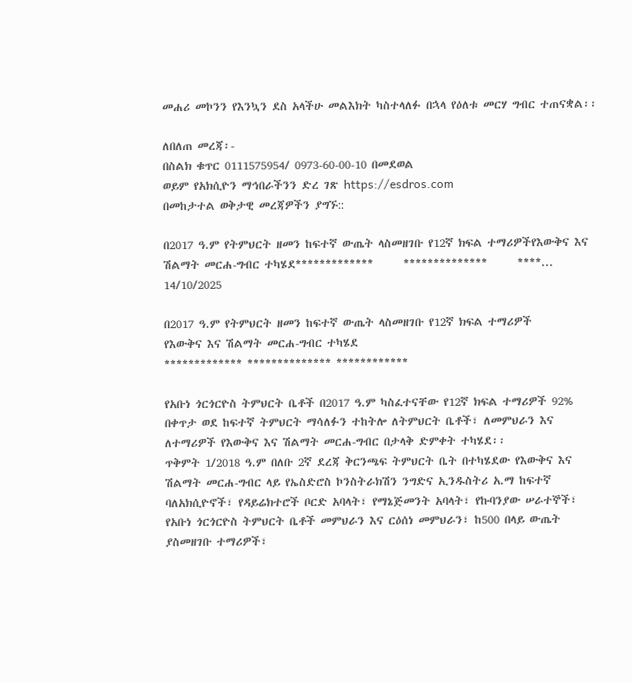መሐሪ መኮንን የእንኳን ደስ አላችሁ መልእክት ካስተላለፉ በኋላ የዕለቱ መርሃ ግብር ተጠናቋል፡፡

ለበለጠ መረጃ፡-
በስልክ ቁጥር 0111575954/ 0973-60-00-10 በመደወል
ወይም የአክሲዮን ማኅበራችንን ድረ ገጽ https://esdros.com
በመከታተል ወቅታዊ መረጃዎችን ያግኙ::

በ2017 ዓ.ም የትምህርት ዘመን ከፍተኛ ውጤት ላስመዘገቡ የ12ኛ ክፍል ተማሪዎችየእውቅና እና ሽልማት መርሐ-ግብር ተካሄደ*************      **************      ****...
14/10/2025

በ2017 ዓ.ም የትምህርት ዘመን ከፍተኛ ውጤት ላስመዘገቡ የ12ኛ ክፍል ተማሪዎች
የእውቅና እና ሽልማት መርሐ-ግብር ተካሄደ
************* ************** ************

የአቡነ ጎርጎርዮስ ትምህርት ቤቶች በ2017 ዓ.ም ካስፈተናቸው የ12ኛ ክፍል ተማሪዎች 92% በቀጥታ ወደ ከፍተኛ ትምህርት ማሳለፉን ተከትሎ ለትምህርት ቤቶች፣ ለመምህራን እና ለተማሪዎች የእውቅና እና ሽልማት መርሐ-ግብር በታላቅ ድምቀት ተካሄደ፡፡
ጥቅምት 1/2018 ዓ.ም በለቡ 2ኛ ደረጃ ቅርንጫፍ ትምህርት ቤት በተካሄደው የእውቅና እና ሽልማት መርሐ-ግብር ላይ የኤስድሮስ ኮንስትራክሽን ንግድና ኢንዱስትሪ አ.ማ ከፍተኛ ባለአክሲዮኖች፣ የዳይሬክተሮች ቦርድ አባላት፣ የማኔጅመንት አባላት፣ የኩባንያው ሠራተኞች፣ የአቡነ ጎርጎርዮስ ትምህርት ቤቶች መምህራን እና ርዕሰነ መምህራን፣ ከ500 በላይ ውጤት ያስመዘገቡ ተማሪዎች፣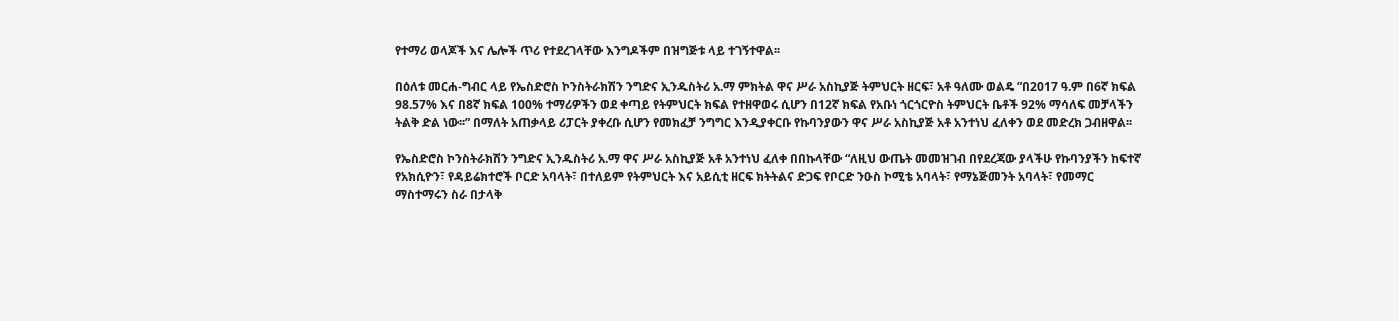የተማሪ ወላጆች እና ሌሎች ጥሪ የተደረገላቸው እንግዶችም በዝግጅቱ ላይ ተገኝተዋል፡፡

በዕለቱ መርሐ-ግብር ላይ የኤስድሮስ ኮንስትራክሽን ንግድና ኢንዱስትሪ አ.ማ ምክትል ዋና ሥራ አስኪያጅ ትምህርት ዘርፍ፣ አቶ ዓለሙ ወልዴ ”በ2017 ዓ.ም በ6ኛ ክፍል 98.57% እና በ8ኛ ክፍል 100% ተማሪዎችን ወደ ቀጣይ የትምህርት ክፍል የተዘዋወሩ ሲሆን በ12ኛ ክፍል የአቡነ ጎርጎርዮስ ትምህርት ቤቶች 92% ማሳለፍ መቻላችን ትልቅ ድል ነው፡፡” በማለት አጠቃላይ ሪፓርት ያቀረቡ ሲሆን የመክፈቻ ንግግር እንዲያቀርቡ የኩባንያውን ዋና ሥራ አስኪያጅ አቶ አንተነህ ፈለቀን ወደ መድረክ ጋብዘዋል፡፡

የኤስድሮስ ኮንስትራክሽን ንግድና ኢንዱስትሪ አ.ማ ዋና ሥራ አስኪያጅ አቶ አንተነህ ፈለቀ በበኩላቸው “ለዚህ ውጤት መመዝገብ በየደረጃው ያላችሁ የኩባንያችን ከፍተኛ የአክሲዮን፣ የዳይሬክተሮች ቦርድ አባላት፣ በተለይም የትምህርት እና አይሲቲ ዘርፍ ክትትልና ድጋፍ የቦርድ ንዑስ ኮሚቴ አባላት፣ የማኔጅመንት አባላት፣ የመማር ማስተማሩን ስራ በታላቅ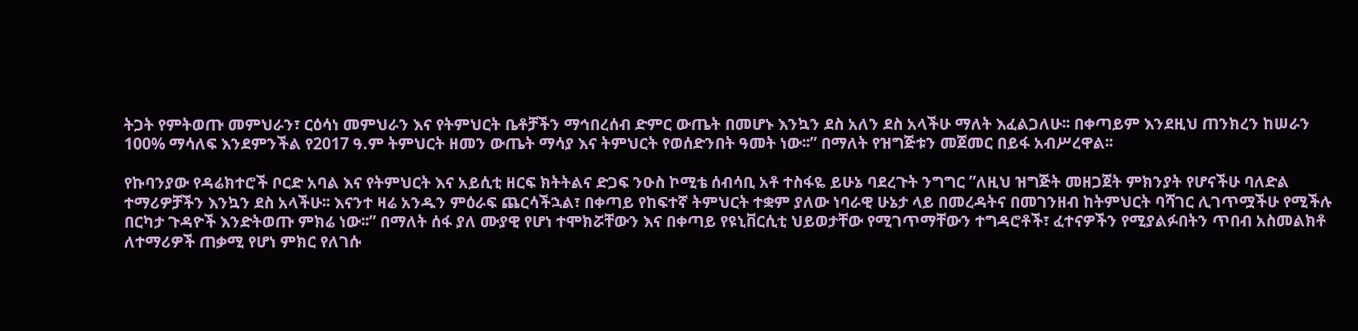ትጋት የምትወጡ መምህራን፣ ርዕሳነ መምህራን እና የትምህርት ቤቶቻችን ማኅበረሰብ ድምር ውጤት በመሆኑ እንኳን ደስ አለን ደስ አላችሁ ማለት እፈልጋለሁ፡፡ በቀጣይም እንደዚህ ጠንክረን ከሠራን 100% ማሳለፍ እንደምንችል የ2017 ዓ.ም ትምህርት ዘመን ውጤት ማሳያ እና ትምህርት የወሰድንበት ዓመት ነው፡፡” በማለት የዝግጅቱን መጀመር በይፋ አብሥረዋል፡፡

የኩባንያው የዳሬክተሮች ቦርድ አባል እና የትምህርት እና አይሲቲ ዘርፍ ክትትልና ድጋፍ ንዑስ ኮሚቴ ሰብሳቢ አቶ ተስፋዬ ይሁኔ ባደረጉት ንግግር ”ለዚህ ዝግጅት መዘጋጀት ምክንያት የሆናችሁ ባለድል ተማሪዎቻችን እንኳን ደስ አላችሁ፡፡ እናንተ ዛሬ አንዱን ምዕራፍ ጨርሳችኋል፣ በቀጣይ የከፍተኛ ትምህርት ተቋም ያለው ነባራዊ ሁኔታ ላይ በመረዳትና በመገንዘብ ከትምህርት ባሻገር ሊገጥሟችሁ የሚችሉ በርካታ ጉዳዮች እንድትወጡ ምክሬ ነው፡፡” በማለት ሰፋ ያለ ሙያዊ የሆነ ተሞክሯቸውን እና በቀጣይ የዩኒቨርሲቲ ህይወታቸው የሚገጥማቸውን ተግዳሮቶች፣ ፈተናዎችን የሚያልፉበትን ጥበብ አስመልክቶ ለተማሪዎች ጠቃሚ የሆነ ምክር የለገሱ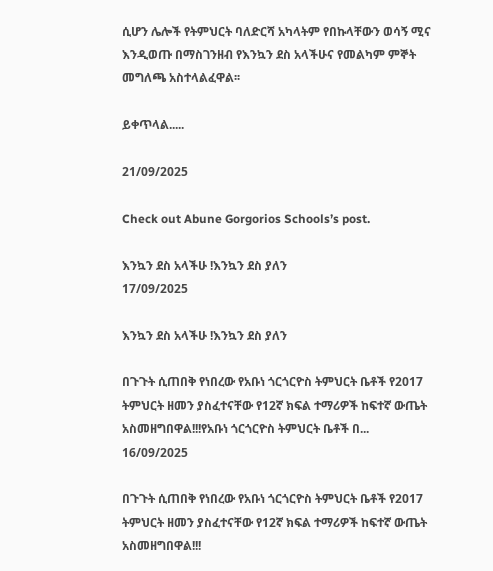ሲሆን ሌሎች የትምህርት ባለድርሻ አካላትም የበኩላቸውን ወሳኝ ሚና እንዲወጡ በማስገንዘብ የእንኳን ደስ አላችሁና የመልካም ምኞት መግለጫ አስተላልፈዋል፡፡

ይቀጥላል.....

21/09/2025

Check out Abune Gorgorios Schools’s post.

እንኳን ደስ አላችሁ !እንኳን ደስ ያለን
17/09/2025

እንኳን ደስ አላችሁ !እንኳን ደስ ያለን

በጉጉት ሲጠበቅ የነበረው የአቡነ ጎርጎርዮስ ትምህርት ቤቶች የ2017 ትምህርት ዘመን ያስፈተናቸው የ12ኛ ክፍል ተማሪዎች ከፍተኛ ውጤት አስመዘግበዋል!!!የአቡነ ጎርጎርዮስ ትምህርት ቤቶች በ...
16/09/2025

በጉጉት ሲጠበቅ የነበረው የአቡነ ጎርጎርዮስ ትምህርት ቤቶች የ2017 ትምህርት ዘመን ያስፈተናቸው የ12ኛ ክፍል ተማሪዎች ከፍተኛ ውጤት አስመዘግበዋል!!!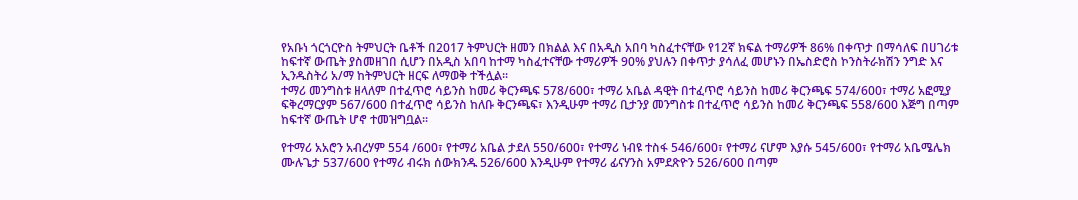የአቡነ ጎርጎርዮስ ትምህርት ቤቶች በ2017 ትምህርት ዘመን በክልል እና በአዲስ አበባ ካስፈተናቸው የ12ኛ ክፍል ተማሪዎች 86% በቀጥታ በማሳለፍ በሀገሪቱ ከፍተኛ ውጤት ያስመዘገበ ሲሆን በአዲስ አበባ ከተማ ካስፈተናቸው ተማሪዎች 90% ያህሉን በቀጥታ ያሳለፈ መሆኑን በኤስድሮስ ኮንስትራክሽን ንግድ እና ኢንዱስትሪ አ/ማ ከትምህርት ዘርፍ ለማወቅ ተችሏል፡፡
ተማሪ መንግስቱ ዘላለም በተፈጥሮ ሳይንስ ከመሪ ቅርንጫፍ 578/600፣ ተማሪ አቤል ዳዊት በተፈጥሮ ሳይንስ ከመሪ ቅርንጫፍ 574/600፣ ተማሪ አፎሚያ ፍቅረማርያም 567/600 በተፈጥሮ ሳይንስ ከለቡ ቅርንጫፍ፣ እንዲሁም ተማሪ ቢታንያ መንግስቱ በተፈጥሮ ሳይንስ ከመሪ ቅርንጫፍ 558/600 እጅግ በጣም ከፍተኛ ውጤት ሆኖ ተመዝግቧል፡፡

የተማሪ አአሮን አብረሃም 554 /600፣ የተማሪ አቤል ታደለ 550/600፣ የተማሪ ነብዩ ተስፋ 546/600፣ የተማሪ ናሆም እያሱ 545/600፣ የተማሪ አቤሜሌክ ሙሉጌታ 537/600 የተማሪ ብሩክ ሰውክንዱ 526/600 እንዲሁም የተማሪ ፊናሃንስ አምደጽዮን 526/600 በጣም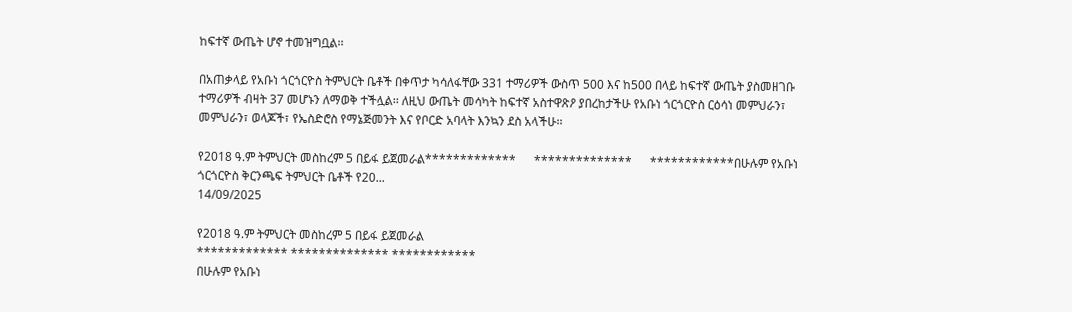ከፍተኛ ውጤት ሆኖ ተመዝግቧል፡፡

በአጠቃላይ የአቡነ ጎርጎርዮስ ትምህርት ቤቶች በቀጥታ ካሳለፋቸው 331 ተማሪዎች ውስጥ 500 እና ከ500 በላይ ከፍተኛ ውጤት ያስመዘገቡ ተማሪዎች ብዛት 37 መሆኑን ለማወቅ ተችሏል፡፡ ለዚህ ውጤት መሳካት ከፍተኛ አስተዋጽዖ ያበረከታችሁ የአቡነ ጎርጎርዮስ ርዕሳነ መምህራን፣ መምህራን፣ ወላጆች፣ የኤስድሮስ የማኔጅመንት እና የቦርድ አባላት እንኳን ደስ አላችሁ፡፡

የ2018 ዓ.ም ትምህርት መስከረም 5 በይፋ ይጀመራል*************      **************      ************በሁሉም የአቡነ ጎርጎርዮስ ቅርንጫፍ ትምህርት ቤቶች የ20...
14/09/2025

የ2018 ዓ.ም ትምህርት መስከረም 5 በይፋ ይጀመራል
************* ************** ************
በሁሉም የአቡነ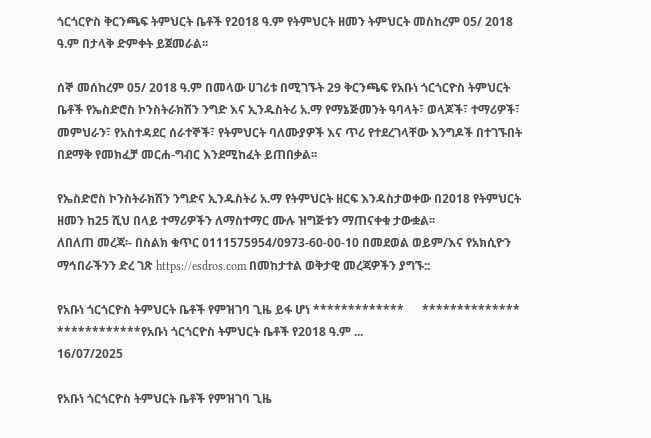ጎርጎርዮስ ቅርንጫፍ ትምህርት ቤቶች የ2018 ዓ.ም የትምህርት ዘመን ትምህርት መስከረም 05/ 2018 ዓ.ም በታላቅ ድምቀት ይጀመራል፡፡

ሰኞ መሰከረም 05/ 2018 ዓ.ም በመላው ሀገሪቱ በሚገኙት 29 ቅርንጫፍ የአቡነ ጎርጎርዮስ ትምህርት ቤቶች የኤስድሮስ ኮንስትራክሽን ንግድ እና ኢንዱስትሪ አ.ማ የማኔጅመንት ዓባላት፣ ወላጆች፣ ተማሪዎች፣ መምህራን፣ የአስተዳደር ሰራተኞች፣ የትምህርት ባለሙያዎች እና ጥሪ የተደረገላቸው እንግዶች በተገኙበት በደማቅ የመክፈቻ መርሐ-ግብር እንደሚከፈት ይጠበቃል፡፡

የኤስድሮስ ኮንስትራክሽን ንግድና ኢንዱስትሪ አ.ማ የትምህርት ዘርፍ እንዳስታወቀው በ2018 የትምህርት ዘመን ከ25 ሺህ በላይ ተማሪዎችን ለማስተማር ሙሉ ዝግጅቱን ማጠናቀቁ ታውቋል፡፡
ለበለጠ መረጃ፡- በስልክ ቁጥር 0111575954/0973-60-00-10 በመደወል ወይም/እና የአክሲዮን ማኅበራችንን ድረ ገጽ https://esdros.com በመከታተል ወቅታዊ መረጃዎችን ያግኙ::

የአቡነ ጎርጎርዮስ ትምህርት ቤቶች የምዝገባ ጊዜ ይፋ ሆነ *************      **************      ************የአቡነ ጎርጎርዮስ ትምህርት ቤቶች የ2018 ዓ.ም ...
16/07/2025

የአቡነ ጎርጎርዮስ ትምህርት ቤቶች የምዝገባ ጊዜ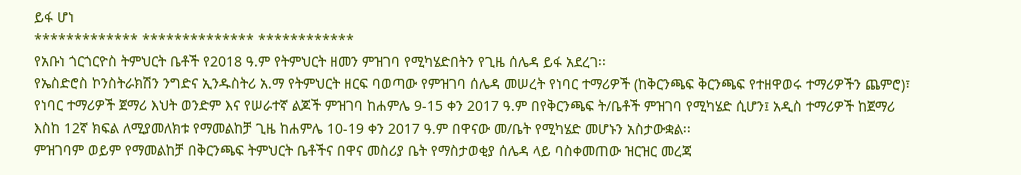ይፋ ሆነ
************* ************** ************
የአቡነ ጎርጎርዮስ ትምህርት ቤቶች የ2018 ዓ.ም የትምህርት ዘመን ምዝገባ የሚካሄድበትን የጊዜ ሰሌዳ ይፋ አደረገ፡፡
የኤስድሮስ ኮንስትራክሽን ንግድና ኢንዱስትሪ አ.ማ የትምህርት ዘርፍ ባወጣው የምዝገባ ሰሌዳ መሠረት የነባር ተማሪዎች (ከቅርንጫፍ ቅርንጫፍ የተዘዋወሩ ተማሪዎችን ጨምሮ)፣ የነባር ተማሪዎች ጀማሪ እህት ወንድም እና የሠራተኛ ልጆች ምዝገባ ከሐምሌ 9-15 ቀን 2017 ዓ.ም በየቅርንጫፍ ት/ቤቶች ምዝገባ የሚካሄድ ሲሆን፤ አዲስ ተማሪዎች ከጀማሪ እስከ 12ኛ ክፍል ለሚያመለክቱ የማመልከቻ ጊዜ ከሐምሌ 10-19 ቀን 2017 ዓ.ም በዋናው መ/ቤት የሚካሄድ መሆኑን አስታውቋል፡፡
ምዝገባም ወይም የማመልከቻ በቅርንጫፍ ትምህርት ቤቶችና በዋና መስሪያ ቤት የማስታወቂያ ሰሌዳ ላይ ባስቀመጠው ዝርዝር መረጃ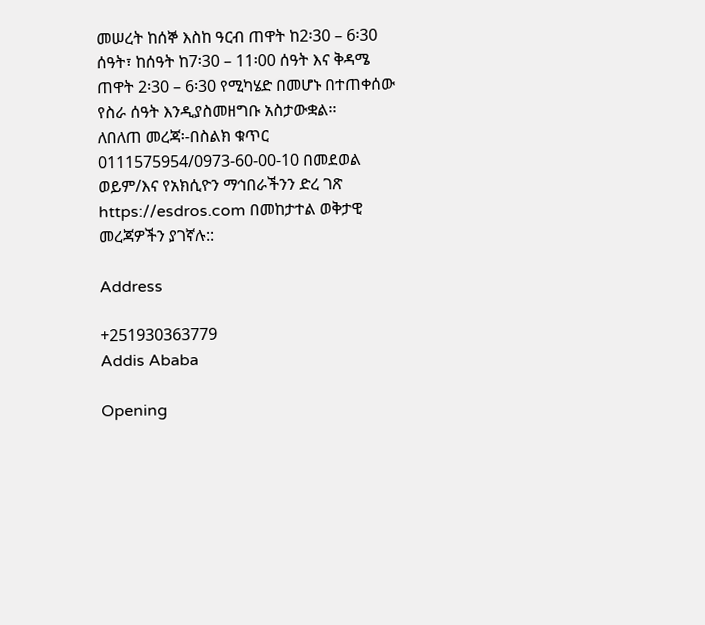መሠረት ከሰኞ እስከ ዓርብ ጠዋት ከ2፡30 – 6፡30 ሰዓት፣ ከሰዓት ከ7፡30 – 11፡00 ሰዓት እና ቅዳሜ ጠዋት 2፡30 – 6፡30 የሚካሄድ በመሆኑ በተጠቀሰው የስራ ሰዓት እንዲያስመዘግቡ አስታውቋል፡፡
ለበለጠ መረጃ፡-በስልክ ቁጥር 0111575954/0973-60-00-10 በመደወል ወይም/እና የአክሲዮን ማኅበራችንን ድረ ገጽ https://esdros.com በመከታተል ወቅታዊ መረጃዎችን ያገኛሉ::

Address

+251930363779
Addis Ababa

Opening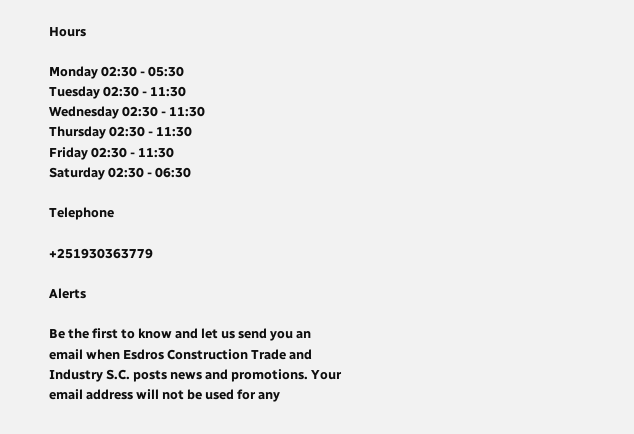Hours

Monday 02:30 - 05:30
Tuesday 02:30 - 11:30
Wednesday 02:30 - 11:30
Thursday 02:30 - 11:30
Friday 02:30 - 11:30
Saturday 02:30 - 06:30

Telephone

+251930363779

Alerts

Be the first to know and let us send you an email when Esdros Construction Trade and Industry S.C. posts news and promotions. Your email address will not be used for any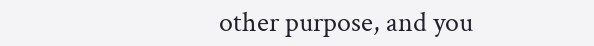other purpose, and you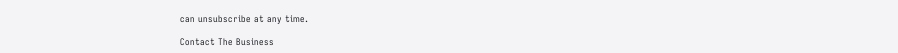can unsubscribe at any time.

Contact The Business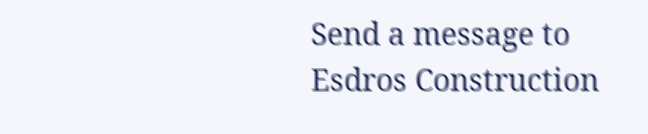Send a message to Esdros Construction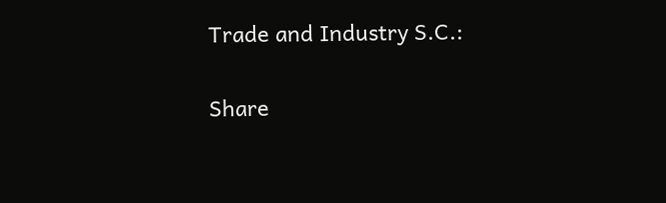Trade and Industry S.C.:

Share